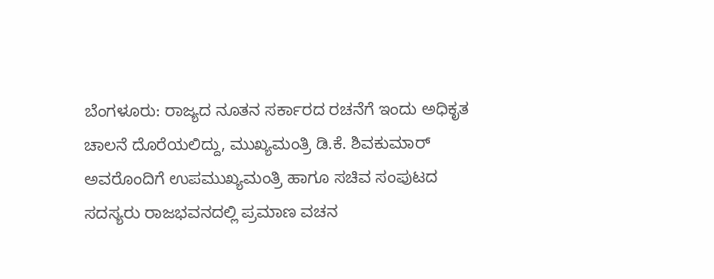ಬೆಂಗಳೂರು: ರಾಜ್ಯದ ನೂತನ ಸರ್ಕಾರದ ರಚನೆಗೆ ಇಂದು ಅಧಿಕೃತ ಚಾಲನೆ ದೊರೆಯಲಿದ್ದು, ಮುಖ್ಯಮಂತ್ರಿ ಡಿ.ಕೆ. ಶಿವಕುಮಾರ್ ಅವರೊಂದಿಗೆ ಉಪಮುಖ್ಯಮಂತ್ರಿ ಹಾಗೂ ಸಚಿವ ಸಂಪುಟದ ಸದಸ್ಯರು ರಾಜಭವನದಲ್ಲಿ ಪ್ರಮಾಣ ವಚನ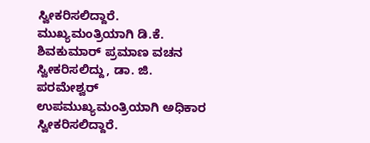ಸ್ವೀಕರಿಸಲಿದ್ದಾರೆ.
ಮುಖ್ಯಮಂತ್ರಿಯಾಗಿ ಡಿ.ಕೆ. ಶಿವಕುಮಾರ್ ಪ್ರಮಾಣ ವಚನ ಸ್ವೀಕರಿಸಲಿದ್ದು, ಡಾ. ಜಿ. ಪರಮೇಶ್ವರ್ ಉಪಮುಖ್ಯಮಂತ್ರಿಯಾಗಿ ಅಧಿಕಾರ ಸ್ವೀಕರಿಸಲಿದ್ದಾರೆ.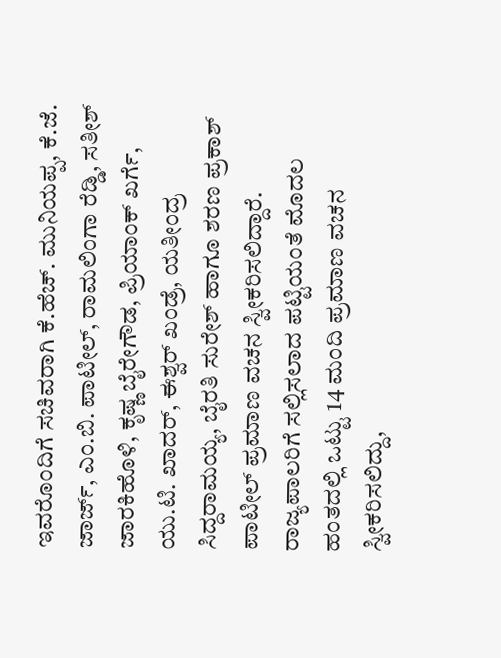ಇವರೊಂದಿಗೆ ಸಚಿವರಾಗಿ ಕೆ.ಹೆಚ್. ಮುನಿಯಪ್ಪ, ಕೆ.ಜೆ. ಜಾರ್ಜ್, ಎಂ.ಬಿ. ಪಾಟೀಲ್, ರಾಮಲಿಂಗಾ ರೆಡ್ಡಿ, ಸತೀಶ್ ಜಾರಕಿಹೊಳಿ, ಕೃಷ್ಣ ಬೈರೇಗೌಡ, ಪ್ರಿಯಾಂಕ್ ಖರ್ಗೆ, ಯು.ಟಿ. ಖಾದರ್, ಈಶ್ವರ್ ಖಂಡ್ರೆ, ಯತೀಂದ್ರ ಸಿದ್ದರಾಮಯ್ಯ, ಬೈರತಿ ಸುರೇಶ್ ಹಾಗೂ ಶರಣ ಪ್ರಕಾಶ್ ಪಾಟೀಲ್ ಪ್ರಮಾಣ ವಚನ ಸ್ವೀಕರಿಸಲಿದ್ದಾರೆ.
ರಾಜ್ಯಪಾಲರಿಗೆ ಸಲ್ಲಿಸಲಾದ ಪಟ್ಟಿಯಂತೆ ಮೊದಲ ಹಂತದಲ್ಲಿ ಒಟ್ಟು 14 ಮಂದಿ ಪ್ರಮಾಣ ವಚನ ಸ್ವೀಕರಿಸಲಿದ್ದು,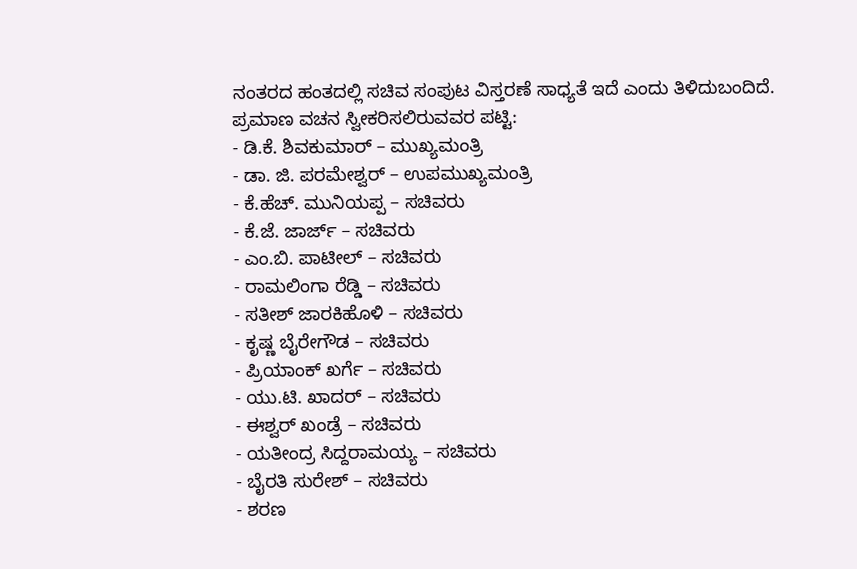ನಂತರದ ಹಂತದಲ್ಲಿ ಸಚಿವ ಸಂಪುಟ ವಿಸ್ತರಣೆ ಸಾಧ್ಯತೆ ಇದೆ ಎಂದು ತಿಳಿದುಬಂದಿದೆ.
ಪ್ರಮಾಣ ವಚನ ಸ್ವೀಕರಿಸಲಿರುವವರ ಪಟ್ಟಿ:
- ಡಿ.ಕೆ. ಶಿವಕುಮಾರ್ – ಮುಖ್ಯಮಂತ್ರಿ
- ಡಾ. ಜಿ. ಪರಮೇಶ್ವರ್ – ಉಪಮುಖ್ಯಮಂತ್ರಿ
- ಕೆ.ಹೆಚ್. ಮುನಿಯಪ್ಪ – ಸಚಿವರು
- ಕೆ.ಜೆ. ಜಾರ್ಜ್ – ಸಚಿವರು
- ಎಂ.ಬಿ. ಪಾಟೀಲ್ – ಸಚಿವರು
- ರಾಮಲಿಂಗಾ ರೆಡ್ಡಿ – ಸಚಿವರು
- ಸತೀಶ್ ಜಾರಕಿಹೊಳಿ – ಸಚಿವರು
- ಕೃಷ್ಣ ಬೈರೇಗೌಡ – ಸಚಿವರು
- ಪ್ರಿಯಾಂಕ್ ಖರ್ಗೆ – ಸಚಿವರು
- ಯು.ಟಿ. ಖಾದರ್ – ಸಚಿವರು
- ಈಶ್ವರ್ ಖಂಡ್ರೆ – ಸಚಿವರು
- ಯತೀಂದ್ರ ಸಿದ್ದರಾಮಯ್ಯ – ಸಚಿವರು
- ಬೈರತಿ ಸುರೇಶ್ – ಸಚಿವರು
- ಶರಣ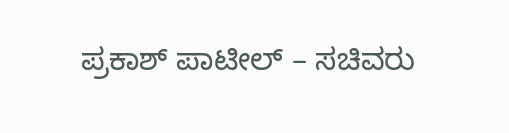ಪ್ರಕಾಶ್ ಪಾಟೀಲ್ – ಸಚಿವರು